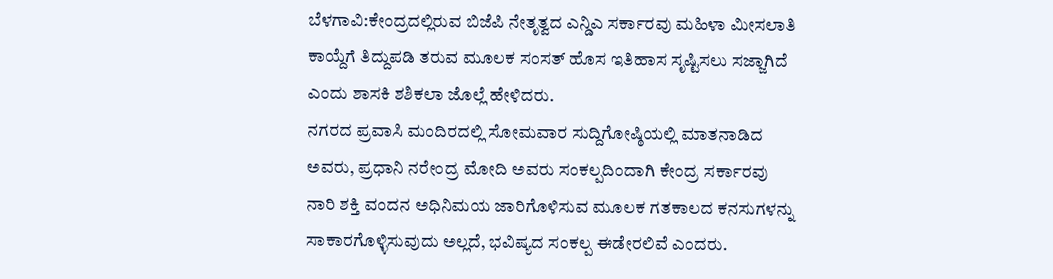ಬೆಳಗಾವಿ:ಕೇಂದ್ರದಲ್ಲಿರುವ ಬಿಜೆಪಿ ನೇತೃತ್ವದ ಎನ್ಡಿಎ ಸರ್ಕಾರವು ಮಹಿಳಾ ಮೀಸಲಾತಿ ಕಾಯ್ದೆಗೆ ತಿದ್ದುಪಡಿ ತರುವ ಮೂಲಕ ಸಂಸತ್ ಹೊಸ ಇತಿಹಾಸ ಸೃಷ್ಟಿಸಲು ಸಜ್ಜಾಗಿದೆ ಎಂದು ಶಾಸಕಿ ಶಶಿಕಲಾ ಜೊಲ್ಲೆ ಹೇಳಿದರು.
ನಗರದ ಪ್ರವಾಸಿ ಮಂದಿರದಲ್ಲಿ ಸೋಮವಾರ ಸುದ್ದಿಗೋಷ್ಠಿಯಲ್ಲಿ ಮಾತನಾಡಿದ ಅವರು, ಪ್ರಧಾನಿ ನರೇಂದ್ರ ಮೋದಿ ಅವರು ಸಂಕಲ್ಪದಿಂದಾಗಿ ಕೇಂದ್ರ ಸರ್ಕಾರವು ನಾರಿ ಶಕ್ತಿ ವಂದನ ಅಧಿನಿಮಯ ಜಾರಿಗೊಳಿಸುವ ಮೂಲಕ ಗತಕಾಲದ ಕನಸುಗಳನ್ನು ಸಾಕಾರಗೊಳ್ಳಿಸುವುದು ಅಲ್ಲದೆ, ಭವಿಷ್ಯದ ಸಂಕಲ್ಪ ಈಡೇರಲಿವೆ ಎಂದರು.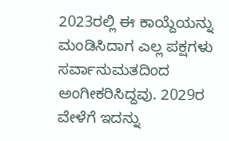2023ರಲ್ಲಿ ಈ ಕಾಯ್ದೆಯನ್ನು ಮಂಡಿಸಿದಾಗ ಎಲ್ಲ ಪಕ್ಷಗಳು ಸರ್ವಾನುಮತದಿಂದ ಅಂಗೀಕರಿಸಿದ್ದವು. 2029ರ ವೇಳೆಗೆ ಇದನ್ನು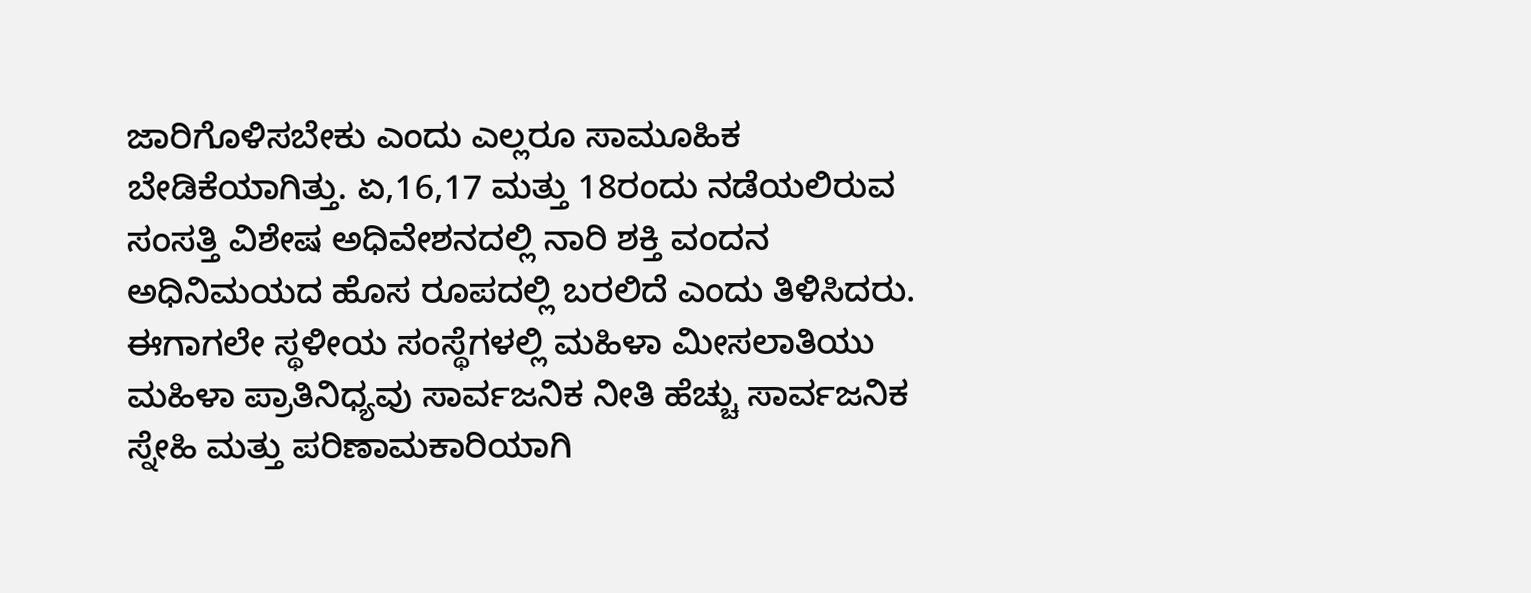ಜಾರಿಗೊಳಿಸಬೇಕು ಎಂದು ಎಲ್ಲರೂ ಸಾಮೂಹಿಕ ಬೇಡಿಕೆಯಾಗಿತ್ತು. ಏ,16,17 ಮತ್ತು 18ರಂದು ನಡೆಯಲಿರುವ ಸಂಸತ್ತಿ ವಿಶೇಷ ಅಧಿವೇಶನದಲ್ಲಿ ನಾರಿ ಶಕ್ತಿ ವಂದನ ಅಧಿನಿಮಯದ ಹೊಸ ರೂಪದಲ್ಲಿ ಬರಲಿದೆ ಎಂದು ತಿಳಿಸಿದರು.
ಈಗಾಗಲೇ ಸ್ಥಳೀಯ ಸಂಸ್ಥೆಗಳಲ್ಲಿ ಮಹಿಳಾ ಮೀಸಲಾತಿಯು ಮಹಿಳಾ ಪ್ರಾತಿನಿಧ್ಯವು ಸಾರ್ವಜನಿಕ ನೀತಿ ಹೆಚ್ಚು ಸಾರ್ವಜನಿಕ ಸ್ನೇಹಿ ಮತ್ತು ಪರಿಣಾಮಕಾರಿಯಾಗಿ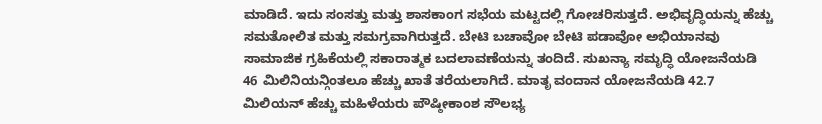ಮಾಡಿದೆ. ಇದು ಸಂಸತ್ತು ಮತ್ತು ಶಾಸಕಾಂಗ ಸಭೆಯ ಮಟ್ಟದಲ್ಲಿ ಗೋಚರಿಸುತ್ತದೆ. ಅಭಿವೃದ್ಧಿಯನ್ನು ಹೆಚ್ಚು ಸಮತೋಲಿತ ಮತ್ತು ಸಮಗ್ರವಾಗಿರುತ್ತದೆ. ಬೇಟಿ ಬಚಾವೋ ಬೇಟಿ ಪಡಾವೋ ಅಭಿಯಾನವು ಸಾಮಾಜಿಕ ಗ್ರಹಿಕೆಯಲ್ಲಿ ಸಕಾರಾತ್ಮಕ ಬದಲಾವಣೆಯನ್ನು ತಂದಿದೆ. ಸುಖನ್ಯಾ ಸಮೃದ್ಧಿ ಯೋಜನೆಯಡಿ 46 ಮಿಲಿನಿಯನ್ಗಿಂತಲೂ ಹೆಚ್ಚು ಖಾತೆ ತರೆಯಲಾಗಿದೆ. ಮಾತೃ ವಂದಾನ ಯೋಜನೆಯಡಿ 42.7 ಮಿಲಿಯನ್ ಹೆಚ್ಚು ಮಹಿಳೆಯರು ಪೌಷ್ಠೀಕಾಂಶ ಸೌಲಭ್ಯ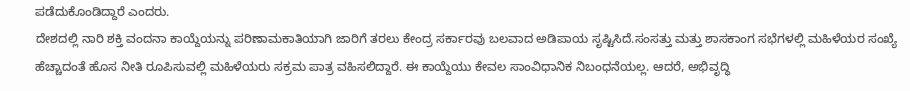ಪಡೆದುಕೊಂಡಿದ್ದಾರೆ ಎಂದರು.
ದೇಶದಲ್ಲಿ ನಾರಿ ಶಕ್ತಿ ವಂದನಾ ಕಾಯ್ದೆಯನ್ನು ಪರಿಣಾಮಕಾತಿಯಾಗಿ ಜಾರಿಗೆ ತರಲು ಕೇಂದ್ರ ಸರ್ಕಾರವು ಬಲವಾದ ಅಡಿಪಾಯ ಸೃಷ್ಟಿಸಿದೆ.ಸಂಸತ್ತು ಮತ್ತು ಶಾಸಕಾಂಗ ಸಭೆಗಳಲ್ಲಿ ಮಹಿಳೆಯರ ಸಂಖ್ಯೆ ಹೆಚ್ಚಾದಂತೆ ಹೊಸ ನೀತಿ ರೂಪಿಸುವಲ್ಲಿ ಮಹಿಳೆಯರು ಸಕ್ರಮ ಪಾತ್ರ ವಹಿಸಲಿದ್ದಾರೆ. ಈ ಕಾಯ್ದೆಯು ಕೇವಲ ಸಾಂವಿಧಾನಿಕ ನಿಬಂಧನೆಯಲ್ಲ. ಆದರೆ, ಅಭಿವೃದ್ಧಿ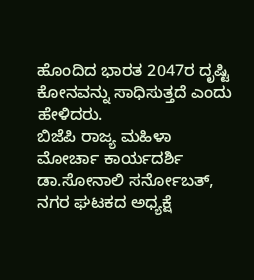ಹೊಂದಿದ ಭಾರತ 2047ರ ದೃಷ್ಟಿ ಕೋನವನ್ನು ಸಾಧಿಸುತ್ತದೆ ಎಂದು ಹೇಳಿದರು.
ಬಿಜೆಪಿ ರಾಜ್ಯ ಮಹಿಳಾ ಮೋರ್ಚಾ ಕಾರ್ಯದರ್ಶಿ ಡಾ.ಸೋನಾಲಿ ಸರ್ನೋಬತ್, ನಗರ ಘಟಕದ ಅಧ್ಯಕ್ಷೆ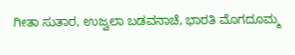ಗೀತಾ ಸುತಾರ, ಉಜ್ವಲಾ ಬಡವನಾಚೆ, ಭಾರತಿ ಮೊಗದೂಮ್ಮ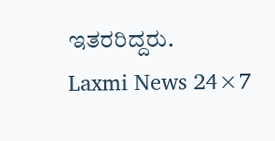ಇತರರಿದ್ದರು.
Laxmi News 24×7